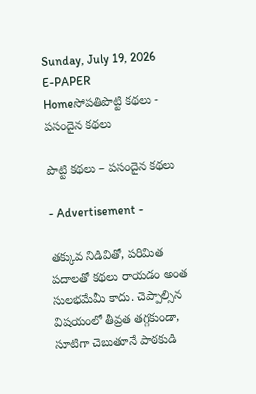Sunday, July 19, 2026
E-PAPER
Homeసోపతిపొట్టి కథలు - పసందైన కథలు

పొట్టి కథలు – పసందైన కథలు

- Advertisement -

తక్కువ నిడివితో, పరిమిత పదాలతో కథలు రాయడం అంత సులభమేమీ కాదు. చెప్పాల్సిన విషయంలో తీవ్రత తగ్గకుండా, సూటిగా చెబుతూనే పాఠకుడి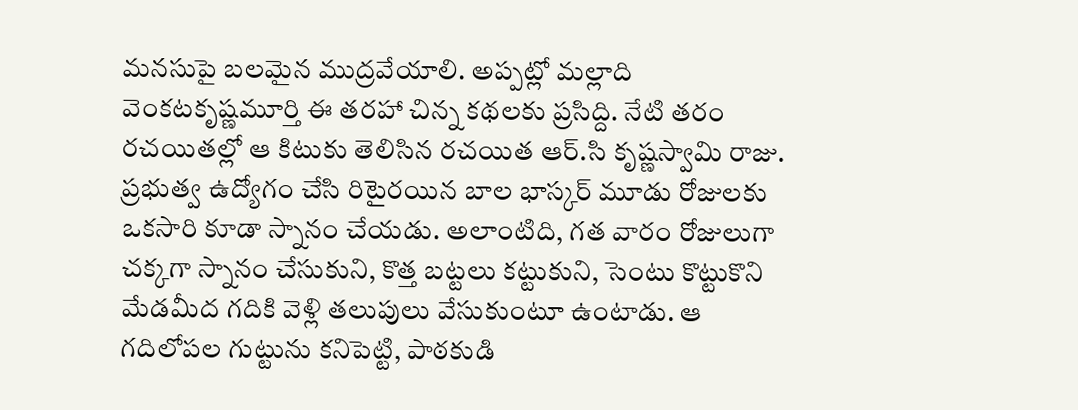మనసుపై బలమైన ముద్రవేయాలి. అప్పట్లో మల్లాది వెంకటకృష్ణమూర్తి ఈ తరహా చిన్న కథలకు ప్రసిద్ది. నేటి తరం రచయితల్లో ఆ కిటుకు తెలిసిన రచయిత ఆర్‌.సి కృష్ణస్వామి రాజు. ప్రభుత్వ ఉద్యోగం చేసి రిటైరయిన బాల భాస్కర్‌ మూడు రోజులకు ఒకసారి కూడా స్నానం చేయడు. అలాంటిది, గత వారం రోజులుగా
చక్కగా స్నానం చేసుకుని, కొత్త బట్టలు కట్టుకుని, సెంటు కొట్టుకొని మేడమీద గదికి వెళ్లి తలుపులు వేసుకుంటూ ఉంటాడు. ఆ గదిలోపల గుట్టును కనిపెట్టి, పాఠకుడి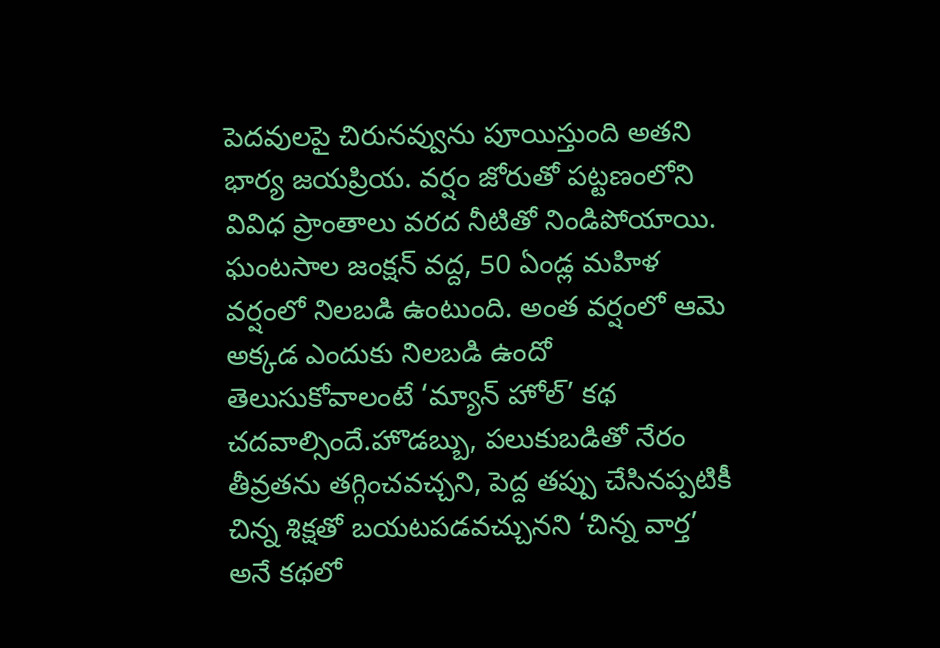పెదవులపై చిరునవ్వును పూయిస్తుంది అతని భార్య జయప్రియ. వర్షం జోరుతో పట్టణంలోని వివిధ ప్రాంతాలు వరద నీటితో నిండిపోయాయి. ఘంటసాల జంక్షన్‌ వద్ద, 50 ఏండ్ల మహిళ వర్షంలో నిలబడి ఉంటుంది. అంత వర్షంలో ఆమె అక్కడ ఎందుకు నిలబడి ఉందో తెలుసుకోవాలంటే ‘మ్యాన్‌ హోల్‌’ కథ చదవాల్సిందే.హొడబ్బు, పలుకుబడితో నేరం తీవ్రతను తగ్గించవచ్చని, పెద్ద తప్పు చేసినప్పటికీ చిన్న శిక్షతో బయటపడవచ్చునని ‘చిన్న వార్త’ అనే కథలో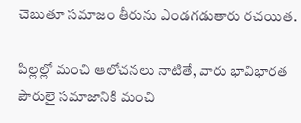చెబుతూ సమాజం తీరును ఎండగడుతారు రచయిత.

పిల్లల్లో మంచి ఆలోచనలు నాటితే, వారు భావిభారత పౌరులై సమాజానికి మంచి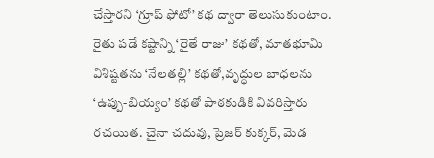చేస్తారని ‘గ్రూప్‌ ఫోటో’ కథ ద్వారా తెలుసుకుంటాం. రైతు పడే కష్టాన్ని ‘రైతే రాజు’ కథతో, మాతభూమి విశిష్టతను ‘నేలతల్లి’ కథతో,వృద్ధుల బాధలను ‘ఉప్పు-బియ్యం’ కథతో పాఠకుడికి వివరిస్తారు రచయిత. చైనా చదువు, ప్రెజర్‌ కుక్కర్‌, మెడ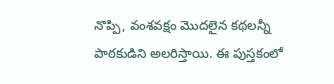నొప్పి, వంశవక్షం మొదలైన కథలన్నీ పాఠకుడిని అలరిస్తాయి. ఈ పుస్తకంలో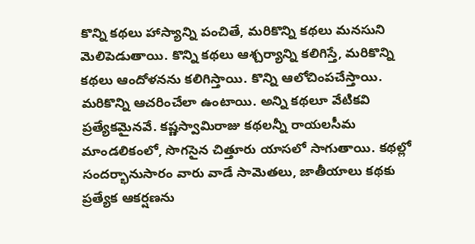కొన్ని కథలు హాస్యాన్ని పంచితే, మరికొన్ని కథలు మనసుని మెలిపెడుతాయి. కొన్ని కథలు ఆశ్చర్యాన్ని కలిగిస్తే, మరికొన్ని కథలు ఆందోళనను కలిగిస్తాయి. కొన్ని ఆలోచింపచేస్తాయి. మరికొన్ని ఆచరించేలా ఉంటాయి. అన్ని కథలూ వేటికవి ప్రత్యేకమైనవే. కష్ణస్వామిరాజు కథలన్నీ రాయలసీమ మాండలికంలో, సొగసైన చిత్తూరు యాసలో సాగుతాయి. కథల్లో సందర్భానుసారం వారు వాడే సామెతలు, జాతీయాలు కథకు ప్రత్యేక ఆకర్షణను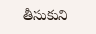తీసుకుని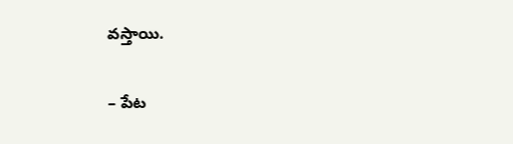వస్తాయి.

– పేట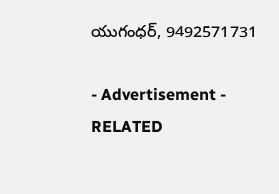యుగంధర్‌, 9492571731

- Advertisement -
RELATED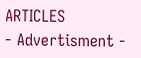ARTICLES
- Advertisment -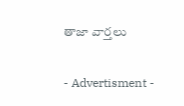తాజా వార్తలు

- Advertisment -